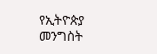የኢትዮጵያ መንግስት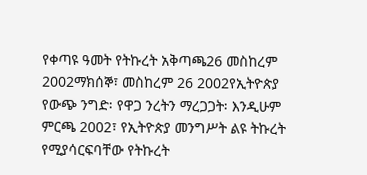የቀጣዩ ዓመት የትኩረት አቅጣጫ26 መስከረም 2002ማክሰኞ፣ መስከረም 26 2002የኢትዮጵያ የውጭ ንግድ፡ የዋጋ ንረትን ማረጋጋት፡ እንዲሁም ምርጫ 2002፣ የኢትዮጵያ መንግሥት ልዩ ትኩረት የሚያሳርፍባቸው የትኩረት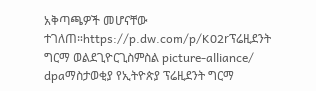አቅጣጫዎች መሆናቸው ተገለጠ።https://p.dw.com/p/K02rፕሬዚደንት ግርማ ወልደጊዮርጊስምስል picture-alliance/ dpaማስታወቂያ የኢትዮጵያ ፕሬዚደንት ግርማ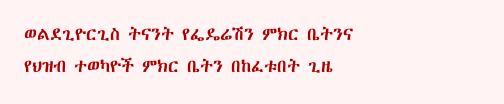ወልደጊዮርጊስ ትናንት የፌዴሬሽን ምክር ቤትንና የህዝብ ተወካዮች ምክር ቤትን በከፈቱበት ጊዜ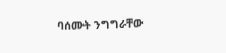ባሰሙት ንግግራቸው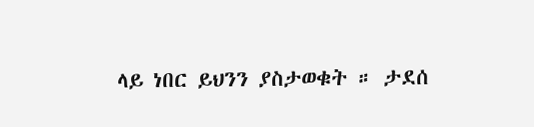ላይ ነበር ይህንን ያስታወቁት ። ታደሰ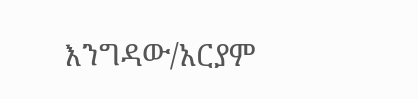እንግዳው/አርያም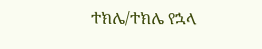ተክሌ/ተክሌ የኋላ